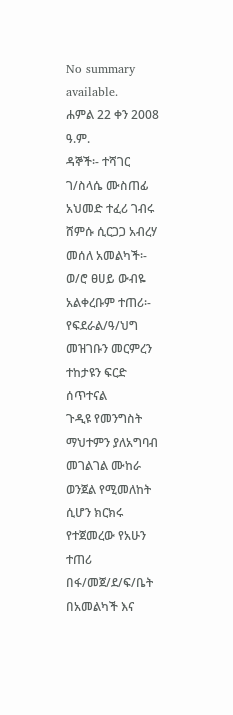No summary available.
ሐምል 22 ቀን 2008 ዓ.ም.
ዳኞች፡- ተሻገር ገ/ስላሴ ሙስጠፊ አህመድ ተፈሪ ገብሩ ሸምሱ ሲርጋጋ አብረሃ መሰለ አመልካች፡- ወ/ሮ ፀሀይ ውብዬ አልቀረቡም ተጠሪ፡- የፍደራል/ዓ/ህግ መዝገቡን መርምረን ተከታዩን ፍርድ ሰጥተናል
ጉዲዩ የመንግስት ማህተምን ያለአግባብ መገልገል ሙከራ ወንጀል የሚመለከት ሲሆን ክርክሩ የተጀመረው የአሁን ተጠሪ በፋ/መጀ/ደ/ፍ/ቤት በአመልካች እና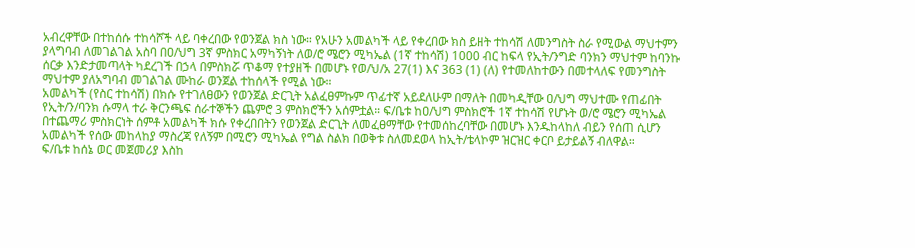አብረዋቸው በተከሰሱ ተከሳሾች ላይ ባቀረበው የወንጀል ክስ ነው። የአሁን አመልካች ላይ የቀረበው ክስ ይዘት ተከሳሽ ለመንግስት ስራ የሚውል ማህተምን ያላግባብ ለመገልገል አስባ በዐ/ህግ 3ኛ ምስክር አማካኝነት ለወ/ሮ ሜሮን ሚካኤል (1ኛ ተከሳሽ) 1000 ብር ከፍላ የኢት/ንግድ ባንክን ማህተም ከባንኩ ሰርቃ እንድታመጣላት ካደረገች በኃላ በምስክሯ ጥቆማ የተያዘች በመሆኑ የወ/ህ/አ 27(1) እና 363 (1) (ለ) የተመለከተውን በመተላለፍ የመንግስት ማህተም ያለአግባብ መገልገል ሙከራ ወንጀል ተከሰላች የሚል ነው።
አመልካች (የስር ተከሳሽ) በክሱ የተገለፀውን የወንጀል ድርጊት አልፈፀምኩም ጥፊተኛ አይደለሁም በማለት በመካዲቸው ዐ/ህግ ማህተሙ የጠፊበት የኢት/ን/ባንክ ሱማላ ተራ ቅርንጫፍ ሰራተኞችን ጨምሮ 3 ምስክሮችን አሰምቷል። ፍ/ቤቱ ከዐ/ህግ ምስክሮች 1ኛ ተከሳሽ የሆኑት ወ/ሮ ሜሮን ሚካኤል በተጨማሪ ምስክርነት ሰምቶ አመልካች ክሱ የቀረበበትን የወንጀል ድርጊት ለመፈፀማቸው የተመሰከረባቸው በመሆኑ እንዱከላከለ ብይን የሰጠ ሲሆን አመልካች የሰው መከላከያ ማስረጃ የለኝም በሚሮን ሚካኤል የግል ስልክ በወቅቱ ስለመደወላ ከኢት/ቴላኮም ዝርዝር ቀርቦ ይታይልኝ ብለዋል።
ፍ/ቤቱ ከሰኔ ወር መጀመሪያ እስከ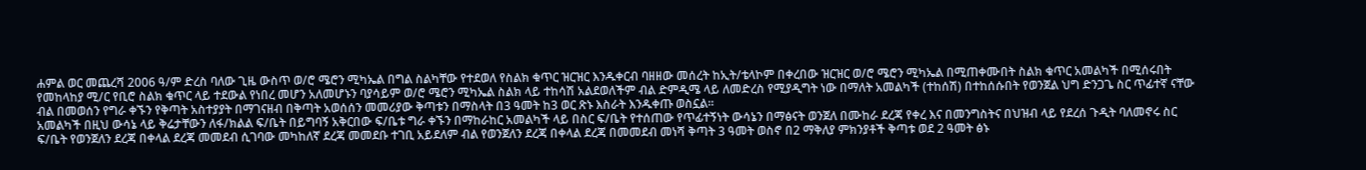ሐምል ወር መጨረሻ 2006 ዓ/ም ድረስ ባለው ጊዜ ውስጥ ወ/ሮ ሜሮን ሚካኤል በግል ስልካቸው የተደወለ የስልክ ቁጥር ዝርዝር እንዱቀርብ ባዘዘው መሰረት ከኢት/ቴላኮም በቀረበው ዝርዝር ወ/ሮ ሜሮን ሚካኤል በሚጠቀሙበት ስልክ ቁጥር አመልካች በሚሰሩበት የመከላከያ ሚ/ር የቢሮ ስልክ ቁጥር ላይ ተደውል የነበረ መሆን አለመሆኑን ባያሳይም ወ/ሮ ሜሮን ሚካኤል ስልክ ላይ ተከሳሽ አልደወለችም ብል ድምዲሜ ላይ ለመድረስ የሚያዲግት ነው በማለት አመልካች (ተከሰሽ) በተከሰሱበት የወንጀል ህግ ድንጋጌ ስር ጥፊተኛ ናቸው ብል በመወሰን የግራ ቀኙን የቅጣት አስተያያት በማገናዘብ በቅጣት አወሰሰን መመሪያው ቅጣቱን በማስላት በ3 ዓመት ከ3 ወር ጽኑ እስራት እንዱቀጡ ወስኗል።
አመልካች በዚህ ውሳኔ ላይ ቅሬታቸውን ለፋ/ክልል ፍ/ቤት በይግባኝ አቅርበው ፍ/ቤቱ ግራ ቀኙን በማከራከር አመልካች ላይ በስር ፍ/ቤት የተሰጠው የጥፊተኝነት ውሳኔን በማፅናት ወንጀለ በሙከራ ደረጃ የቀረ እና በመንግስትና በህዝብ ላይ የደረሰ ጉዲት ባለመኖሩ ስር ፍ/ቤት የወንጀለን ደረጃ በቀላል ደረጃ መመደብ ሲገባው መካከለኛ ደረጃ መመደቡ ተገቢ አይደለም ብል የወንጀለን ደረጃ በቀላል ደረጃ በመመደብ መነሻ ቅጣት 3 ዓመት ወስኖ በ2 ማቅለያ ምክንያቶች ቅጣቱ ወደ 2 ዓመት ፅኑ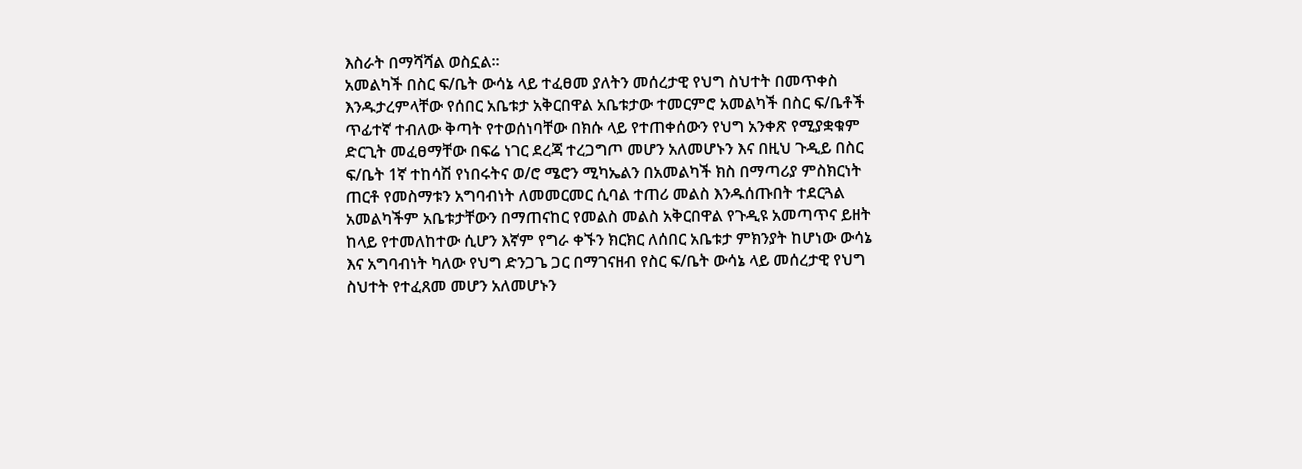እስራት በማሻሻል ወስኗል።
አመልካች በስር ፍ/ቤት ውሳኔ ላይ ተፈፀመ ያለትን መሰረታዊ የህግ ስህተት በመጥቀስ እንዱታረምላቸው የሰበር አቤቱታ አቅርበዋል አቤቱታው ተመርምሮ አመልካች በስር ፍ/ቤቶች ጥፊተኛ ተብለው ቅጣት የተወሰነባቸው በክሱ ላይ የተጠቀሰውን የህግ አንቀጽ የሚያቋቁም ድርጊት መፈፀማቸው በፍሬ ነገር ደረጃ ተረጋግጦ መሆን አለመሆኑን እና በዚህ ጉዲይ በስር ፍ/ቤት 1ኛ ተከሳሽ የነበሩትና ወ/ሮ ሜሮን ሚካኤልን በአመልካች ክስ በማጣሪያ ምስክርነት ጠርቶ የመስማቱን አግባብነት ለመመርመር ሲባል ተጠሪ መልስ እንዱሰጡበት ተደርጓል አመልካችም አቤቱታቸውን በማጠናከር የመልስ መልስ አቅርበዋል የጉዲዩ አመጣጥና ይዘት ከላይ የተመለከተው ሲሆን እኛም የግራ ቀኙን ክርክር ለሰበር አቤቱታ ምክንያት ከሆነው ውሳኔ እና አግባብነት ካለው የህግ ድንጋጌ ጋር በማገናዘብ የስር ፍ/ቤት ውሳኔ ላይ መሰረታዊ የህግ ስህተት የተፈጸመ መሆን አለመሆኑን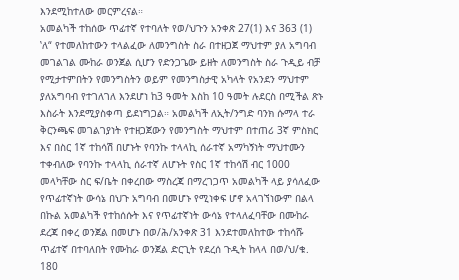እንደሚከተለው መርምረናል።
አመልካች ተከሰው ጥፊተኛ የተባለት የወ/ህጉን አንቀጽ 27(1) እና 363 (1) ‛ለ“ የተመለከተውን ተላልፈው ለመንግስት ስራ በተዘጋጀ ማህተም ያለ አግባብ መገልገል ሙከራ ወንጀል ሲሆን የድንጋጌው ይዘት ለመንግስት ስራ ጉዲይ ብቻ የሚታተምበትን የመንግስትን ወይም የመንግስታዊ አካላት የአንደን ማህተም ያለአግባብ የተገለገለ እንደሆነ ከ3 ዓመት እስከ 10 ዓመት ሉደርስ በሚችል ጽኑ እስራት እንደሚያስቀጣ ይደነግጋል። አመልካች ለኢት/ንግድ ባንክ ሱማላ ተራ ቅርንጫፍ መገልገያነት የተዘጋጀውን የመንግስት ማህተም በተጠሪ 3ኛ ምስክር እና በስር 1ኛ ተከሳሽ በሆኑት የባንኩ ተላላኪ ሰራተኛ አማካኝነት ማህተሙን ተቀብለው የባንኩ ተላላኪ ሰራተኛ ለሆኑት የስር 1ኛ ተከሳሽ ብር 1000 መላካቸው ስር ፍ/ቤት በቀረበው ማስረጃ በማረገጋጥ አመልካች ላይ ያሳለፈው የጥፊተኛነት ውሳኔ በህጉ አግባብ በመሆኑ የሚነቀፍ ሆኖ አላገኘነውም በልላ በኩል አመልካች የተከሰሱት እና የጥፊተኛነት ውሳኔ የተላለፈባቸው በሙከራ ደረጃ በቀረ ወንጀል በመሆኑ በወ/ሕ/አንቀጽ 31 እንደተመለከተው ተከሳሹ ጥፊተኛ በተባለበት የሙከራ ወንጀል ድርጊት የደረሰ ጉዲት ከላላ በወ/ህ/ቁ. 180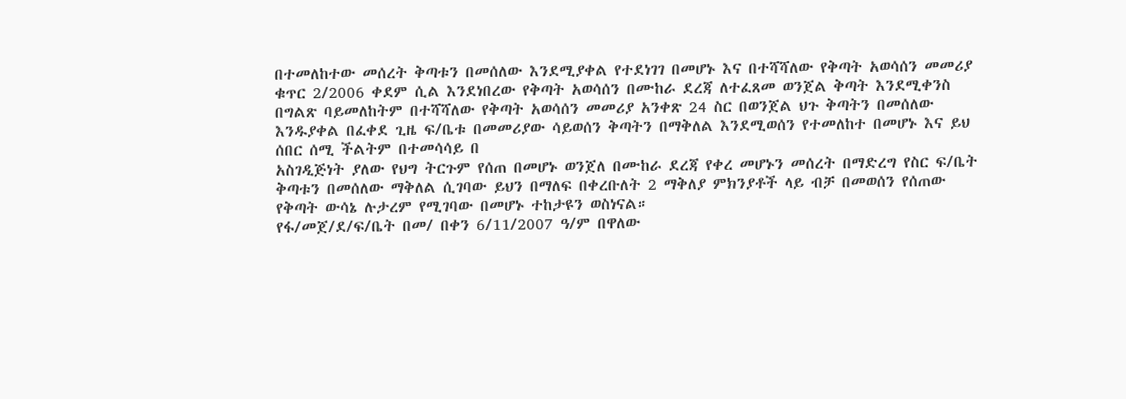በተመለከተው መሰረት ቅጣቱን በመሰለው እንደሚያቀል የተደነገገ በመሆኑ እና በተሻሻለው የቅጣት አወሳሰን መመሪያ ቁጥር 2/2006 ቀደም ሲል እንደነበረው የቅጣት አወሳሰን በሙከራ ደረጃ ለተፈጸመ ወንጀል ቅጣት እንደሚቀንስ በግልጽ ባይመለከትም በተሻሻለው የቅጣት አወሳሰን መመሪያ አንቀጽ 24 ስር በወንጀል ህጉ ቅጣትን በመሰለው እንዱያቀል በፈቀደ ጊዜ ፍ/ቤቱ በመመሪያው ሳይወሰን ቅጣትን በማቅለል እንደሚወሰን የተመለከተ በመሆኑ እና ይህ ሰበር ሰሚ ችልትም በተመሳሳይ በ
አስገዲጅነት ያለው የህግ ትርጉም የሰጠ በመሆኑ ወንጀለ በሙከራ ደረጃ የቀረ መሆኑን መሰረት በማድረግ የስር ፍ/ቤት ቅጣቱን በመሰለው ማቅለል ሲገባው ይህን በማለፍ በቀረቡለት 2 ማቅለያ ምክንያቶች ላይ ብቻ በመወሰን የሰጠው የቅጣት ውሳኔ ሉታረም የሚገባው በመሆኑ ተከታዩን ወስነናል።
የፋ/መጀ/ደ/ፍ/ቤት በመ/ በቀን 6/11/2007 ዓ/ም በዋለው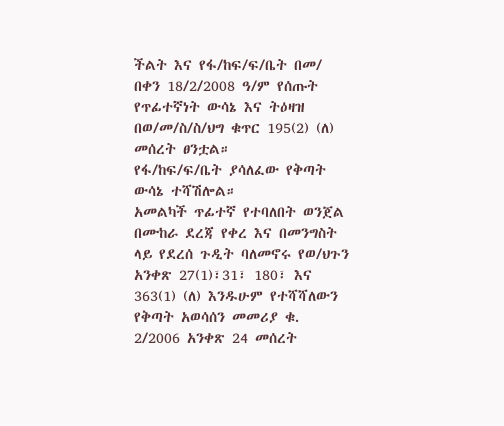ችልት እና የፋ/ከፍ/ፍ/ቤት በመ/ በቀን 18/2/2008 ዓ/ም የሰጡት የጥፊተኛነት ውሳኔ እና ትዕዛዝ በወ/መ/ስ/ስ/ህግ ቁጥር 195(2) (ለ) መሰረት ፀንቷል።
የፋ/ከፍ/ፍ/ቤት ያሳለፈው የቅጣት ውሳኔ ተሻሽሎል።
አመልካች ጥፊተኛ የተባለበት ወንጀል በሙከራ ደረጃ የቀረ እና በመንግስት ላይ የደረሰ ጉዲት ባለመኖሩ የወ/ህጉን አንቀጽ 27(1)፣31፣ 180፣ እና 363(1) (ለ) እንዱሁም የተሻሻለውን የቅጣት አወሳሰን መመሪያ ቁ. 2/2006 አንቀጽ 24 መሰረት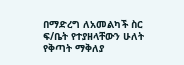በማድረግ ለአመልካች ስር ፍ/ቤት የተያዘላቸውን ሁለት የቅጣት ማቅለያ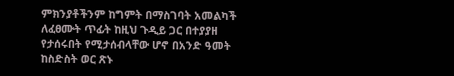ምክንያቶችንም ከግምት በማስገባት አመልካች ለፈፀሙት ጥፊት ከዚህ ጉዲይ ጋር በተያያዘ የታሰሩበት የሚታሰብላቸው ሆኖ በአንድ ዓመት ከስድስት ወር ጽኑ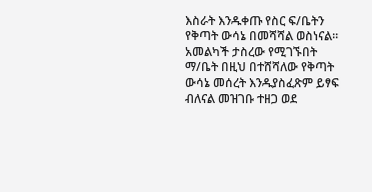እስራት እንዱቀጡ የስር ፍ/ቤትን የቅጣት ውሳኔ በመሻሻል ወስነናል።
አመልካች ታስረው የሚገኙበት ማ/ቤት በዚህ በተሸሻለው የቅጣት ውሳኔ መሰረት እንዱያስፈጽም ይፃፍ ብለናል መዝገቡ ተዘጋ ወደ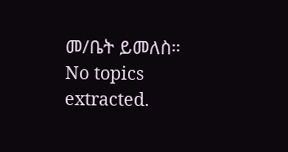መ/ቤት ይመለስ።
No topics extracted.